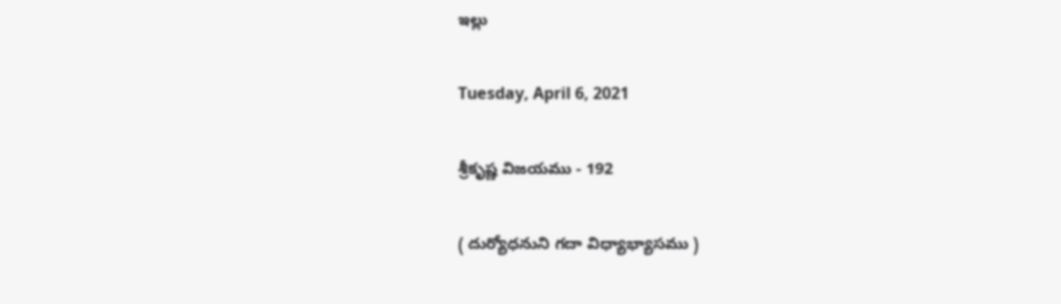ఇల్లు

Tuesday, April 6, 2021

శ్రీకృష్ణ విజయము - 192

( దుర్యోధనుని గదా విధ్యాభ్యాసము )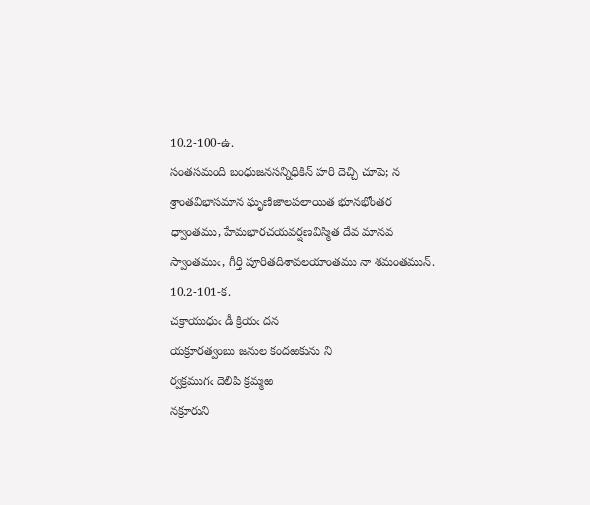10.2-100-ఉ.
సంతసమంది బంధుజనసన్నిధికిన్ హరి దెచ్చి చూపె; న
శ్రాంతవిభాసమాన ఘృణిజాలపలాయిత భూనభోంతర
ధ్వాంతము, హేమభారచయవర్షణవిస్మిత దేవ మానవ
స్వాంతముఁ, గీర్తి పూరితదిశావలయాంతము నా శమంతమున్.
10.2-101-క.
చక్రాయుధుఁ డీ క్రియఁ దన
యక్రూరత్వంబు జనుల కందఱకును ని
ర్వక్రముగఁ దెలిపి క్రమ్మఱ
నక్రూరుని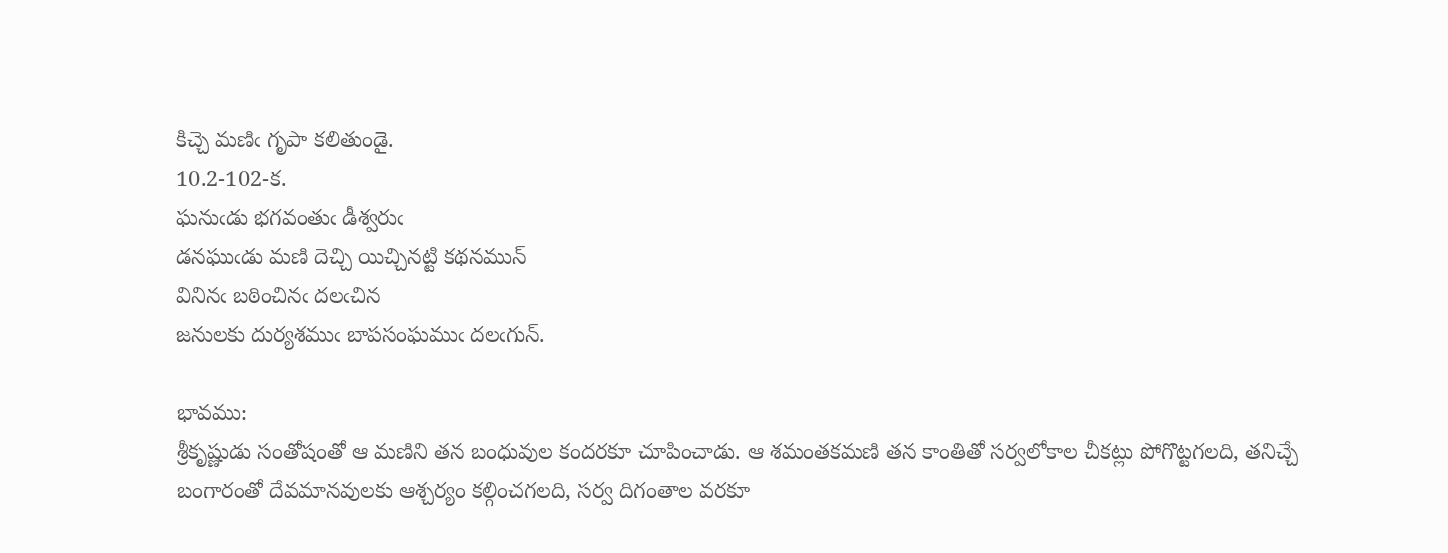కిచ్చె మణిఁ గృపా కలితుండై.
10.2-102-క.
ఘనుఁడు భగవంతుఁ డీశ్వరుఁ
డనఘుఁడు మణి దెచ్చి యిచ్చినట్టి కథనమున్
వినినఁ బఠించినఁ దలఁచిన
జనులకు దుర్యశముఁ బాపసంఘముఁ దలఁగున్.

భావము:
శ్రీకృష్ణుడు సంతోషంతో ఆ మణిని తన బంధువుల కందరకూ చూపించాడు. ఆ శమంతకమణి తన కాంతితో సర్వలోకాల చీకట్లు పోగొట్టగలది, తనిచ్చే బంగారంతో దేవమానవులకు ఆశ్చర్యం కల్గించగలది, సర్వ దిగంతాల వరకూ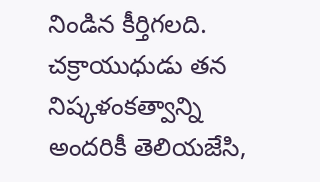నిండిన కీర్తిగలది. చక్రాయుధుడు తన నిష్కళంకత్వాన్ని అందరికీ తెలియజేసి,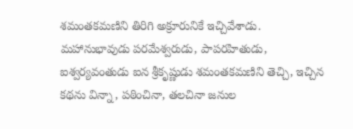శమంతకమణిని తిరిగి అక్రూరునికే ఇచ్చివేశాడు. మహానుభావుడు పరమేశ్వరుడు, పాపరహితుడు, ఐశ్వర్యవంతుడు ఐన శ్రీకృష్ణుడు శమంతకమణిని తెచ్చి, ఇచ్చిన కథను విన్నా, పఠించినా, తలచినా జనుల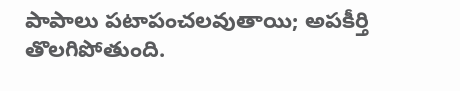పాపాలు పటాపంచలవుతాయి; అపకీర్తి తొలగిపోతుంది.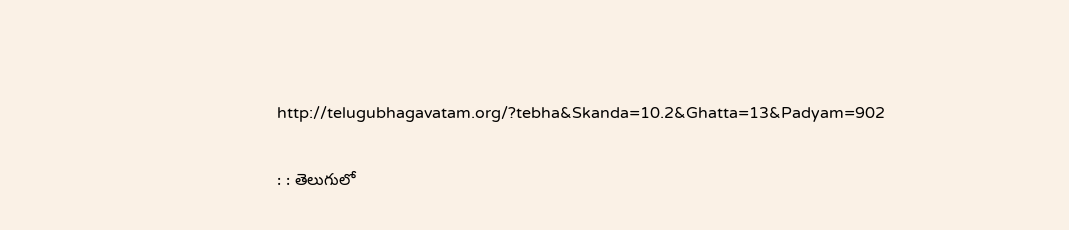http://telugubhagavatam.org/?tebha&Skanda=10.2&Ghatta=13&Padyam=902

: : తెలుగులో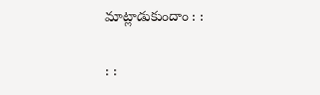మాట్లాడుకుందాం : :

: :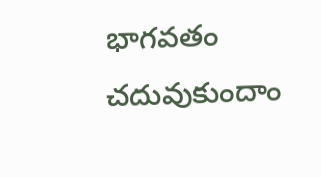భాగవతం చదువుకుందాం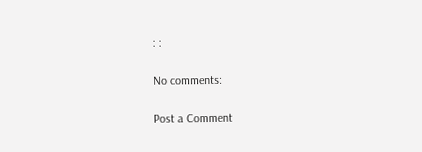: :

No comments:

Post a Comment